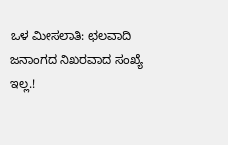ಒಳ ಮೀಸಲಾತಿ: ಛಲವಾದಿ ಜನಾಂಗದ ನಿಖರವಾದ ಸಂಖ್ಯೆ ಇಲ್ಲ.!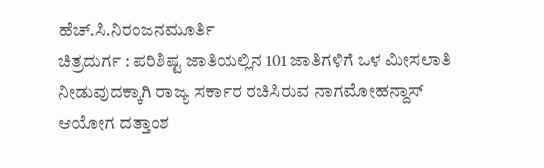ಹೆಚ್.ಸಿ.ನಿರಂಜನಮೂರ್ತಿ
ಚಿತ್ರದುರ್ಗ : ಪರಿಶಿಷ್ಟ ಜಾತಿಯಲ್ಲಿನ 101 ಜಾತಿಗಳಿಗೆ ಒಳ ಮೀಸಲಾತಿ ನೀಡುವುದಕ್ಕಾಗಿ ರಾಜ್ಯ ಸರ್ಕಾರ ರಚಿಸಿರುವ ನಾಗಮೋಹನ್ದಾಸ್ ಆಯೋಗ ದತ್ತಾಂಶ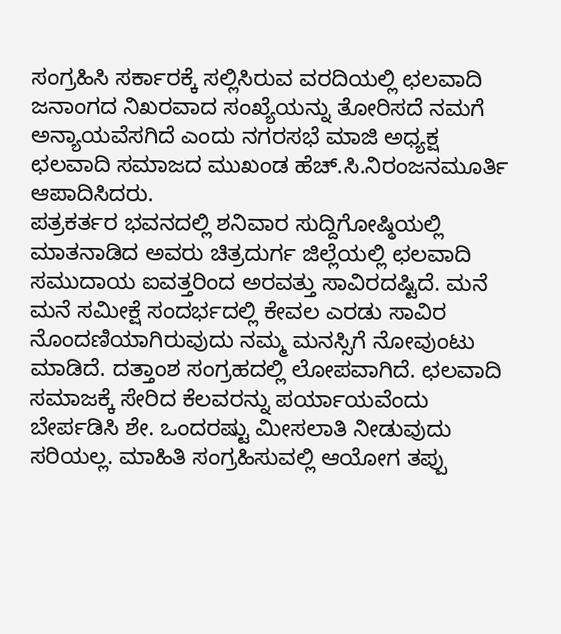ಸಂಗ್ರಹಿಸಿ ಸರ್ಕಾರಕ್ಕೆ ಸಲ್ಲಿಸಿರುವ ವರದಿಯಲ್ಲಿ ಛಲವಾದಿ ಜನಾಂಗದ ನಿಖರವಾದ ಸಂಖ್ಯೆಯನ್ನು ತೋರಿಸದೆ ನಮಗೆ ಅನ್ಯಾಯವೆಸಗಿದೆ ಎಂದು ನಗರಸಭೆ ಮಾಜಿ ಅಧ್ಯಕ್ಷ ಛಲವಾದಿ ಸಮಾಜದ ಮುಖಂಡ ಹೆಚ್.ಸಿ.ನಿರಂಜನಮೂರ್ತಿ ಆಪಾದಿಸಿದರು.
ಪತ್ರಕರ್ತರ ಭವನದಲ್ಲಿ ಶನಿವಾರ ಸುದ್ದಿಗೋಷ್ಠಿಯಲ್ಲಿ ಮಾತನಾಡಿದ ಅವರು ಚಿತ್ರದುರ್ಗ ಜಿಲ್ಲೆಯಲ್ಲಿ ಛಲವಾದಿ ಸಮುದಾಯ ಐವತ್ತರಿಂದ ಅರವತ್ತು ಸಾವಿರದಷ್ಟಿದೆ. ಮನೆ ಮನೆ ಸಮೀಕ್ಷೆ ಸಂದರ್ಭದಲ್ಲಿ ಕೇವಲ ಎರಡು ಸಾವಿರ ನೊಂದಣಿಯಾಗಿರುವುದು ನಮ್ಮ ಮನಸ್ಸಿಗೆ ನೋವುಂಟು ಮಾಡಿದೆ. ದತ್ತಾಂಶ ಸಂಗ್ರಹದಲ್ಲಿ ಲೋಪವಾಗಿದೆ. ಛಲವಾದಿ ಸಮಾಜಕ್ಕೆ ಸೇರಿದ ಕೆಲವರನ್ನು ಪರ್ಯಾಯವೆಂದು ಬೇರ್ಪಡಿಸಿ ಶೇ. ಒಂದರಷ್ಟು ಮೀಸಲಾತಿ ನೀಡುವುದು ಸರಿಯಲ್ಲ. ಮಾಹಿತಿ ಸಂಗ್ರಹಿಸುವಲ್ಲಿ ಆಯೋಗ ತಪ್ಪು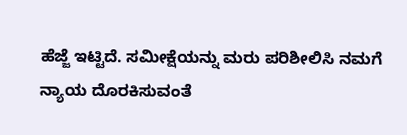ಹೆಜ್ಜೆ ಇಟ್ಟಿದೆ. ಸಮೀಕ್ಷೆಯನ್ನು ಮರು ಪರಿಶೀಲಿಸಿ ನಮಗೆ ನ್ಯಾಯ ದೊರಕಿಸುವಂತೆ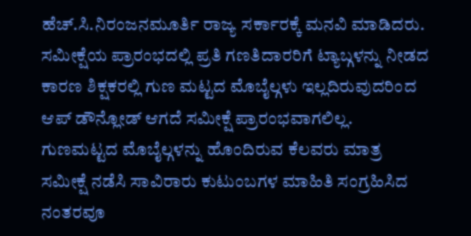ಹೆಚ್.ಸಿ.ನಿರಂಜನಮೂರ್ತಿ ರಾಜ್ಯ ಸರ್ಕಾರಕ್ಕೆ ಮನವಿ ಮಾಡಿದರು.
ಸಮೀಕ್ಷೆಯ ಪ್ರಾರಂಭದಲ್ಲಿ ಪ್ರತಿ ಗಣತಿದಾರರಿಗೆ ಟ್ಯಾಬ್ಗಳನ್ನು ನೀಡದ ಕಾರಣ ಶಿಕ್ಷಕರಲ್ಲಿ ಗುಣ ಮಟ್ಟದ ಮೊಬೈಲ್ಗಳು ಇಲ್ಲದಿರುವುದರಿಂದ ಆಪ್ ಡೌನ್ಲೋಡ್ ಆಗದೆ ಸಮೀಕ್ಷೆ ಪ್ರಾರಂಭವಾಗಲಿಲ್ಲ. ಗುಣಮಟ್ಟದ ಮೊಬೈಲ್ಗಳನ್ನು ಹೊಂದಿರುವ ಕೆಲವರು ಮಾತ್ರ ಸಮೀಕ್ಷೆ ನಡೆಸಿ ಸಾವಿರಾರು ಕುಟುಂಬಗಳ ಮಾಹಿತಿ ಸಂಗ್ರಹಿಸಿದ ನಂತರವೂ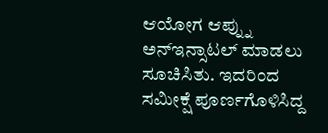ಆಯೋಗ ಆಪ್ನ್ನು ಅನ್ಇನ್ಸಾಟಲ್ ಮಾಡಲು ಸೂಚಿಸಿತು. ಇದರಿಂದ ಸಮೀಕ್ಷೆ ಪೂರ್ಣಗೊಳಿಸಿದ್ದ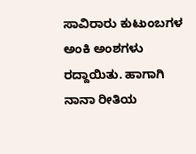ಸಾವಿರಾರು ಕುಟುಂಬಗಳ ಅಂಕಿ ಅಂಶಗಳು ರದ್ದಾಯಿತು. ಹಾಗಾಗಿ ನಾನಾ ರೀತಿಯ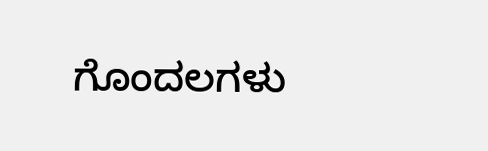ಗೊಂದಲಗಳು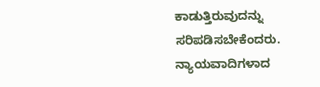ಕಾಡುತ್ತಿರುವುದನ್ನು ಸರಿಪಡಿಸಬೇಕೆಂದರು.
ನ್ಯಾಯವಾದಿಗಳಾದ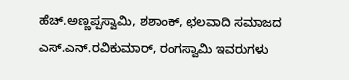ಹೆಚ್.ಅಣ್ಣಪ್ಪಸ್ವಾಮಿ, ಶಶಾಂಕ್, ಛಲವಾದಿ ಸಮಾಜದ ಎಸ್.ಎನ್.ರವಿಕುಮಾರ್, ರಂಗಸ್ವಾಮಿ ಇವರುಗಳು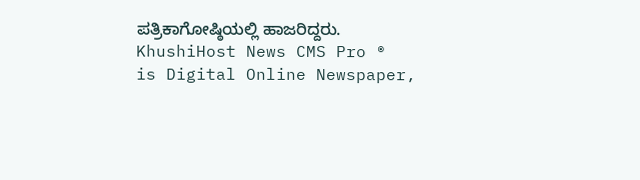ಪತ್ರಿಕಾಗೋಷ್ಠಿಯಲ್ಲಿ ಹಾಜರಿದ್ದರು.
KhushiHost News CMS Pro ®
is Digital Online Newspaper,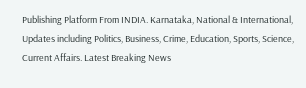Publishing Platform From INDIA. Karnataka, National & International, Updates including Politics, Business, Crime, Education, Sports, Science, Current Affairs. Latest Breaking News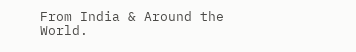From India & Around the World.